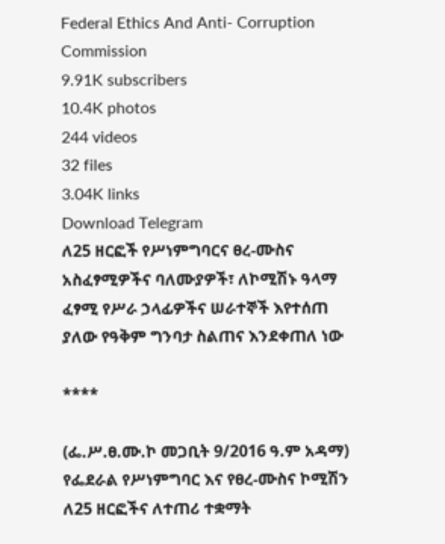Federal Ethics And Anti- Corruption Commission
9.91K subscribers
10.4K photos
244 videos
32 files
3.04K links
Download Telegram
ለ25 ዘርፎች የሥነምግባርና ፀረ-ሙስና አስፈፃሚዎችና ባለሙያዎች፣ ለኮሚሽኑ ዓላማ ፈፃሚ የሥራ ኃላፊዎችና ሠራተኞች እየተሰጠ ያለው የዓቅም ግንባታ ስልጠና እንደቀጠለ ነው

****

(ፌ.ሥ.ፀ.ሙ.ኮ መጋቢት 9/2016 ዓ.ም አዳማ) የፌደራል የሥነምግባር እና የፀረ-ሙስና ኮሚሽን ለ25 ዘርፎችና ለተጠሪ ተቋማት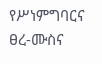የሥነምግባርና ፀረ-ሙስና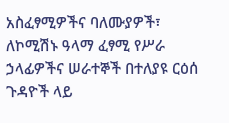አስፈፃሚዎችና ባለሙያዎች፣ ለኮሚሽኑ ዓላማ ፈፃሚ የሥራ ኃላፊዎችና ሠራተኞች በተለያዩ ርዕሰ ጉዳዮች ላይ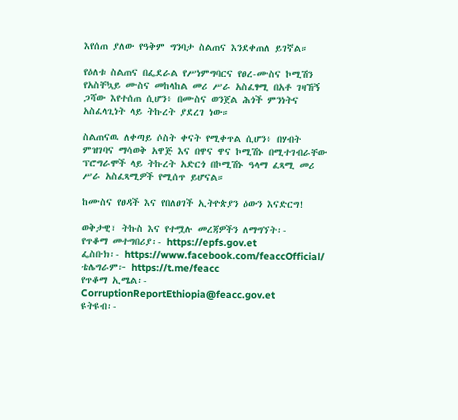እየሰጠ ያለው የዓቅም ግንባታ ስልጠና እንደቀጠለ ይገኛል።

የዕለቱ ስልጠና በፌደራል የሥነምግባርና የፀረ-ሙስና ኮሚሽን የአስቸኳይ ሙስና መከላከል መሪ ሥራ አስፈፃሚ በአቶ ገዛኸኝ ጋሻው እየተሰጠ ሲሆን፥ በሙስና ወንጀል ሕጎች ምንነትና አስፈላጊነት ላይ ትኩረት ያደረገ ነው።

ስልጠናዉ ለቀጣይ ሶስት ቀናት የሚቀጥል ሲሆን፥ በሃብት ምዝገባና ማሳወቅ አዋጅ እና በዋና ዋና ኮሚሽኑ በሚተገብራቸው ፕሮግራሞች ላይ ትኩረት አድርጎ በኮሚሽኑ ዓላማ ፈጻሚ መሪ ሥራ አስፈጻሚዎች የሚሰጥ ይሆናል።

ከሙስና የፀዳች እና የበለፀገች ኢትዮጵያን ዕውን እናድርግ!

ወቅታዊ፣ ትኩስ እና የተሟሉ መረጃዎችን ለማግኘት፡-
የጥቆማ መተግበሪያ፡- https://epfs.gov.et
ፌስቡክ፡- https://www.facebook.com/feaccOfficial/
ቴሌግራም፦ https://t.me/feacc
የጥቆማ ኢሜል፡- CorruptionReportEthiopia@feacc.gov.et
ዩትዩብ፡-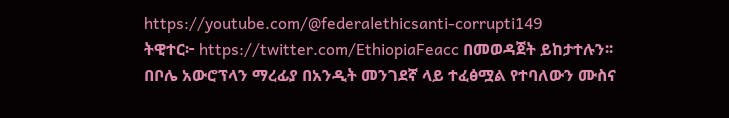https://youtube.com/@federalethicsanti-corrupti149
ትዊተር፦ https://twitter.com/EthiopiaFeacc በመወዳጀት ይከታተሉን፡፡
በቦሌ አውሮፕላን ማረፊያ በአንዲት መንገደኛ ላይ ተፈፅሟል የተባለውን ሙስና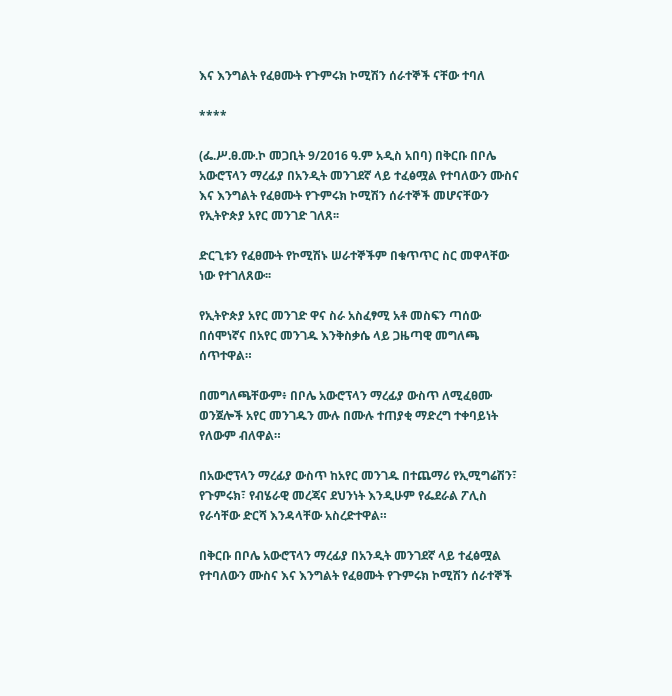እና እንግልት የፈፀሙት የጉምሩክ ኮሚሽን ሰራተኞች ናቸው ተባለ

****

(ፌ.ሥ.ፀ.ሙ.ኮ መጋቢት 9/2016 ዓ.ም አዲስ አበባ) በቅርቡ በቦሌ አውሮፕላን ማረፊያ በአንዲት መንገደኛ ላይ ተፈፅሟል የተባለውን ሙስና እና እንግልት የፈፀሙት የጉምሩክ ኮሚሽን ሰራተኞች መሆናቸውን የኢትዮጵያ አየር መንገድ ገለጸ፡፡

ድርጊቱን የፈፀሙት የኮሚሽኑ ሠራተኞችም በቁጥጥር ስር መዋላቸው ነው የተገለጸው፡፡

የኢትዮጵያ አየር መንገድ ዋና ስራ አስፈፃሚ አቶ መስፍን ጣሰው በሰሞነኛና በአየር መንገዱ እንቅስቃሴ ላይ ጋዜጣዊ መግለጫ ሰጥተዋል።

በመግለጫቸውም፥ በቦሌ አውሮፕላን ማረፊያ ውስጥ ለሚፈፀሙ ወንጀሎች አየር መንገዱን ሙሉ በሙሉ ተጠያቂ ማድረግ ተቀባይነት የለውም ብለዋል።

በአውሮፕላን ማረፊያ ውስጥ ከአየር መንገዱ በተጨማሪ የኢሚግሬሽን፣ የጉምሩክ፣ የብሄራዊ መረጃና ደህንነት እንዲሁም የፌደራል ፖሊስ የራሳቸው ድርሻ እንዳላቸው አስረድተዋል።

በቅርቡ በቦሌ አውሮፕላን ማረፊያ በአንዲት መንገደኛ ላይ ተፈፅሟል የተባለውን ሙስና እና እንግልት የፈፀሙት የጉምሩክ ኮሚሽን ሰራተኞች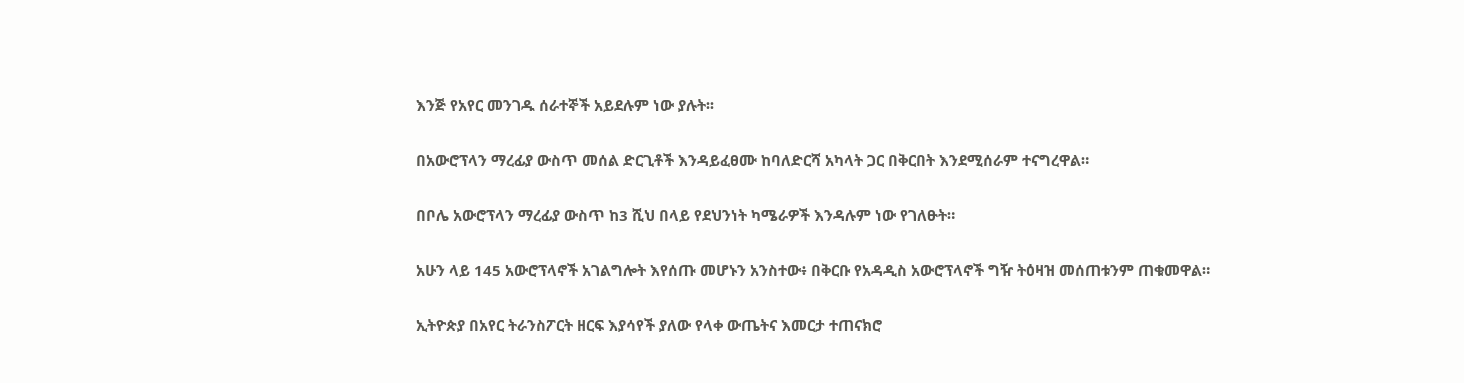እንጅ የአየር መንገዱ ሰራተኞች አይደሉም ነው ያሉት፡፡

በአውሮፕላን ማረፊያ ውስጥ መሰል ድርጊቶች እንዳይፈፀሙ ከባለድርሻ አካላት ጋር በቅርበት እንደሚሰራም ተናግረዋል።

በቦሌ አውሮፕላን ማረፊያ ውስጥ ከ3 ሺህ በላይ የደህንነት ካሜራዎች እንዳሉም ነው የገለፁት።

አሁን ላይ 145 አውሮፕላኖች አገልግሎት እየሰጡ መሆኑን አንስተው፥ በቅርቡ የአዳዲስ አውሮፕላኖች ግዥ ትዕዛዝ መሰጠቱንም ጠቁመዋል።

ኢትዮጵያ በአየር ትራንስፖርት ዘርፍ እያሳየች ያለው የላቀ ውጤትና እመርታ ተጠናክሮ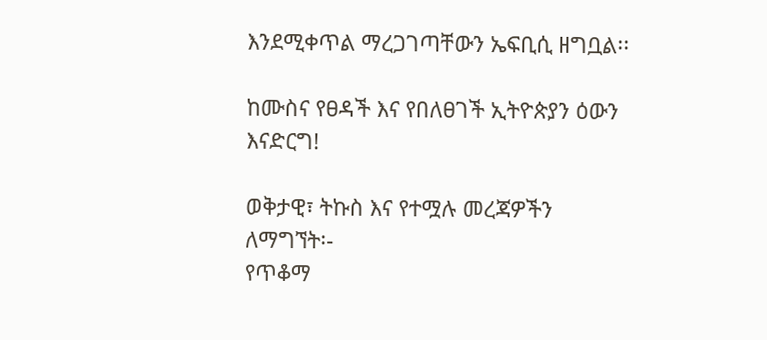እንደሚቀጥል ማረጋገጣቸውን ኤፍቢሲ ዘግቧል፡፡

ከሙስና የፀዳች እና የበለፀገች ኢትዮጵያን ዕውን እናድርግ!

ወቅታዊ፣ ትኩስ እና የተሟሉ መረጃዎችን ለማግኘት፡-
የጥቆማ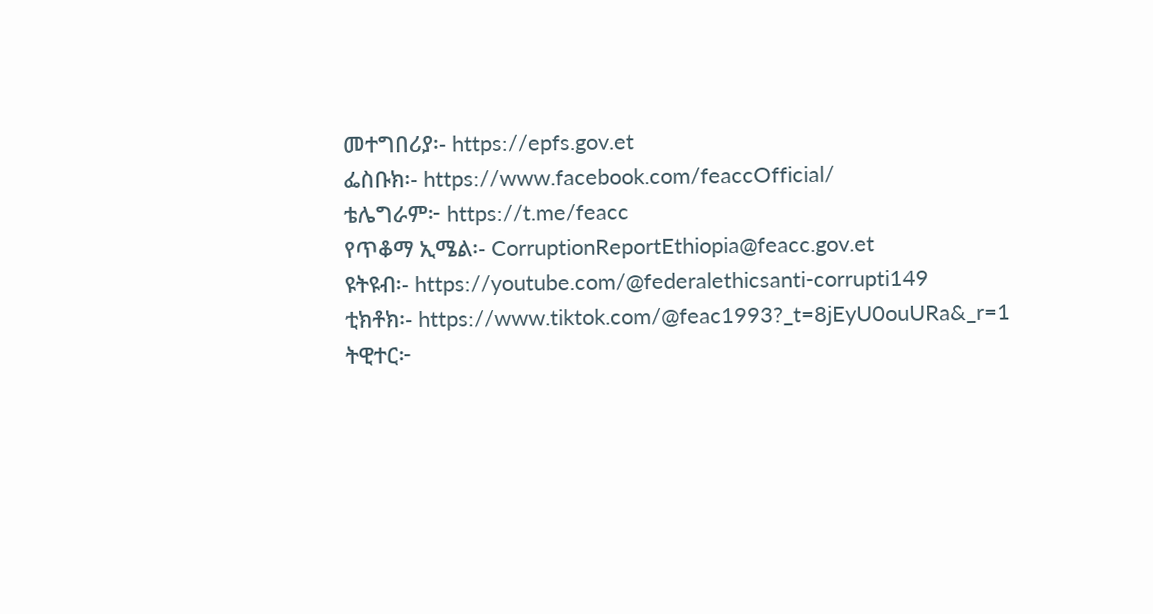መተግበሪያ፡- https://epfs.gov.et
ፌስቡክ፡- https://www.facebook.com/feaccOfficial/
ቴሌግራም፦ https://t.me/feacc
የጥቆማ ኢሜል፡- CorruptionReportEthiopia@feacc.gov.et
ዩትዩብ፡- https://youtube.com/@federalethicsanti-corrupti149
ቲክቶክ፡- https://www.tiktok.com/@feac1993?_t=8jEyU0ouURa&_r=1
ትዊተር፦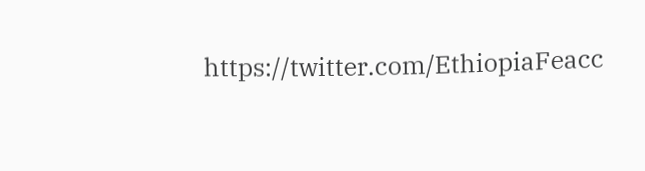https://twitter.com/EthiopiaFeacc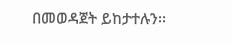በመወዳጀት ይከታተሉን፡፡